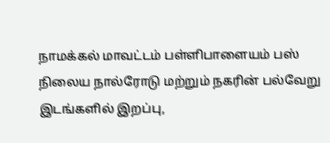நாமக்கல் மாவட்டம் பள்ளிபாளையம் பஸ் நிலைய நால்ரோடு மற்றும் நகரின் பல்வேறு இடங்களில் இறப்பு,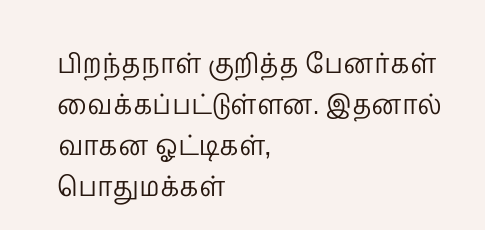பிறந்தநாள் குறித்த பேனர்கள் வைக்கப்பட்டுள்ளன. இதனால் வாகன ஓட்டிகள், பொதுமக்கள்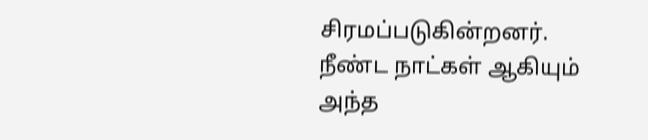சிரமப்படுகின்றனர். நீண்ட நாட்கள் ஆகியும் அந்த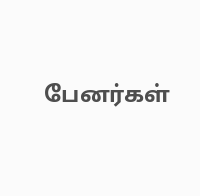பேனர்கள்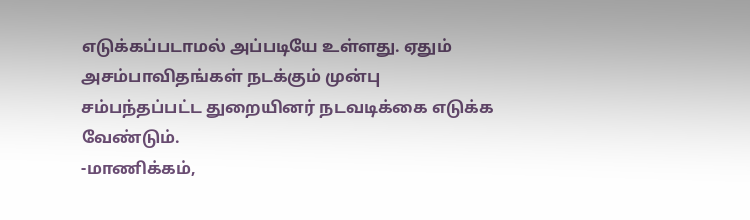எடுக்கப்படாமல் அப்படியே உள்ளது. ஏதும் அசம்பாவிதங்கள் நடக்கும் முன்பு சம்பந்தப்பட்ட துறையினர் நடவடிக்கை எடுக்க வேண்டும்.
-மாணிக்கம்,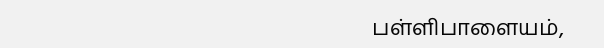பள்ளிபாளையம்,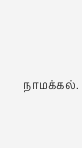நாமக்கல்.